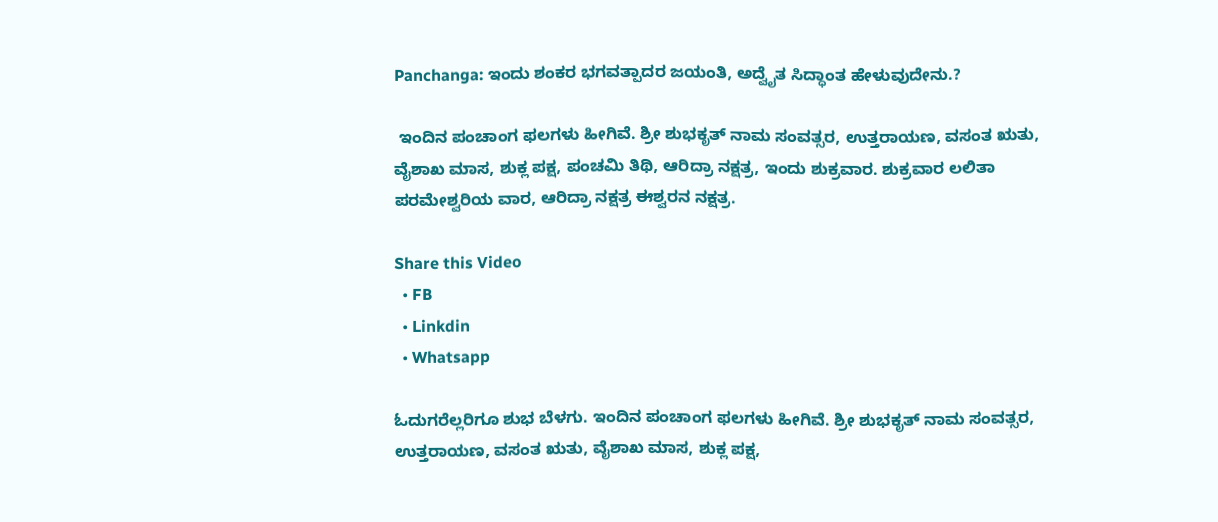Panchanga: ಇಂದು ಶಂಕರ ಭಗವತ್ಪಾದರ ಜಯಂತಿ, ಅದ್ವೈತ ಸಿದ್ಧಾಂತ ಹೇಳುವುದೇನು.?

 ಇಂದಿನ ಪಂಚಾಂಗ ಫಲಗಳು ಹೀಗಿವೆ. ಶ್ರೀ ಶುಭಕೃತ್ ನಾಮ ಸಂವತ್ಸರ, ಉತ್ತರಾಯಣ, ವಸಂತ ಋತು, ವೈಶಾಖ ಮಾಸ, ಶುಕ್ಲ ಪಕ್ಷ, ಪಂಚಮಿ ತಿಥಿ, ಆರಿದ್ರಾ ನಕ್ಷತ್ರ, ಇಂದು ಶುಕ್ರವಾರ. ಶುಕ್ರವಾರ ಲಲಿತಾ ಪರಮೇಶ್ವರಿಯ ವಾರ, ಆರಿದ್ರಾ ನಕ್ಷತ್ರ ಈಶ್ವರನ ನಕ್ಷತ್ರ.

Share this Video
  • FB
  • Linkdin
  • Whatsapp

ಓದುಗರೆಲ್ಲರಿಗೂ ಶುಭ ಬೆಳಗು. ಇಂದಿನ ಪಂಚಾಂಗ ಫಲಗಳು ಹೀಗಿವೆ. ಶ್ರೀ ಶುಭಕೃತ್ ನಾಮ ಸಂವತ್ಸರ, ಉತ್ತರಾಯಣ, ವಸಂತ ಋತು, ವೈಶಾಖ ಮಾಸ, ಶುಕ್ಲ ಪಕ್ಷ,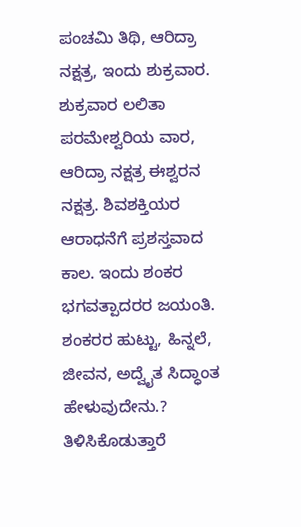ಪಂಚಮಿ ತಿಥಿ, ಆರಿದ್ರಾ ನಕ್ಷತ್ರ, ಇಂದು ಶುಕ್ರವಾರ. ಶುಕ್ರವಾರ ಲಲಿತಾ ಪರಮೇಶ್ವರಿಯ ವಾರ, ಆರಿದ್ರಾ ನಕ್ಷತ್ರ ಈಶ್ವರನ ನಕ್ಷತ್ರ. ಶಿವಶಕ್ತಿಯರ ಆರಾಧನೆಗೆ ಪ್ರಶಸ್ತವಾದ ಕಾಲ. ಇಂದು ಶಂಕರ ಭಗವತ್ಪಾದರರ ಜಯಂತಿ. ಶಂಕರರ ಹುಟ್ಟು, ಹಿನ್ನಲೆ, ಜೀವನ, ಅದ್ವೈತ ಸಿದ್ಧಾಂತ ಹೇಳುವುದೇನು.? ತಿಳಿಸಿಕೊಡುತ್ತಾರೆ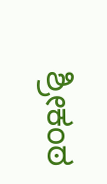ಶ್ರೀಕಂಠ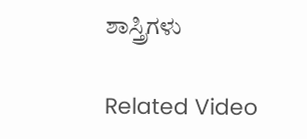ಶಾಸ್ತ್ರಿಗಳು

Related Video